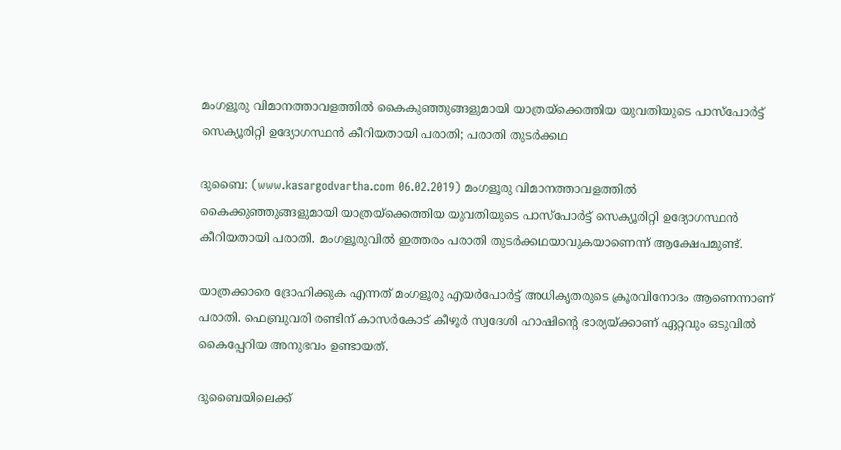മംഗളൂരു വിമാനത്താവളത്തില്‍ കൈകുഞ്ഞുങ്ങളുമായി യാത്രയ്‌ക്കെത്തിയ യുവതിയുടെ പാസ്‌പോര്‍ട്ട് സെക്യൂരിറ്റി ഉദ്യോഗസ്ഥന്‍ കീറിയതായി പരാതി; പരാതി തുടര്‍ക്കഥ

ദുബൈ: (www.kasargodvartha.com 06.02.2019) മംഗളൂരു വിമാനത്താവളത്തില്‍ കൈക്കുഞ്ഞുങ്ങളുമായി യാത്രയ്‌ക്കെത്തിയ യുവതിയുടെ പാസ്‌പോര്‍ട്ട് സെക്യൂരിറ്റി ഉദ്യോഗസ്ഥന്‍ കീറിയതായി പരാതി. മംഗളൂരുവില്‍ ഇത്തരം പരാതി തുടര്‍ക്കഥയാവുകയാണെന്ന് ആക്ഷേപമുണ്ട്.

യാത്രക്കാരെ ദ്രോഹിക്കുക എന്നത് മംഗളൂരു എയര്‍പോര്‍ട്ട് അധികൃതരുടെ ക്രൂരവിനോദം ആണെന്നാണ് പരാതി. ഫെബ്രുവരി രണ്ടിന് കാസര്‍കോട് കീഴൂര്‍ സ്വദേശി ഹാഷിന്റെ ഭാര്യയ്ക്കാണ് ഏറ്റവും ഒടുവില്‍ കൈപ്പേറിയ അനുഭവം ഉണ്ടായത്.

ദുബൈയിലെക്ക്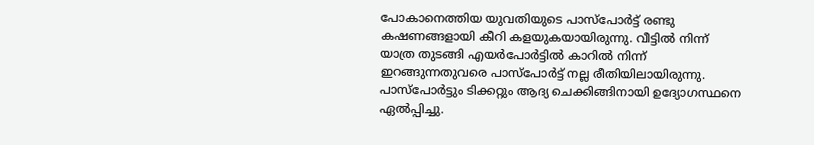പോകാനെത്തിയ യുവതിയുടെ പാസ്‌പോര്‍ട്ട് രണ്ടു കഷണങ്ങളായി കീറി കളയുകയായിരുന്നു. വീട്ടില്‍ നിന്ന് യാത്ര തുടങ്ങി എയര്‍പോര്‍ട്ടില്‍ കാറില്‍ നിന്ന് ഇറങ്ങുന്നതുവരെ പാസ്‌പോര്‍ട്ട് നല്ല രീതിയിലായിരുന്നു. പാസ്‌പോര്‍ട്ടും ടിക്കറ്റും ആദ്യ ചെക്കിങ്ങിനായി ഉദ്യോഗസ്ഥനെ ഏല്‍പ്പിച്ചു.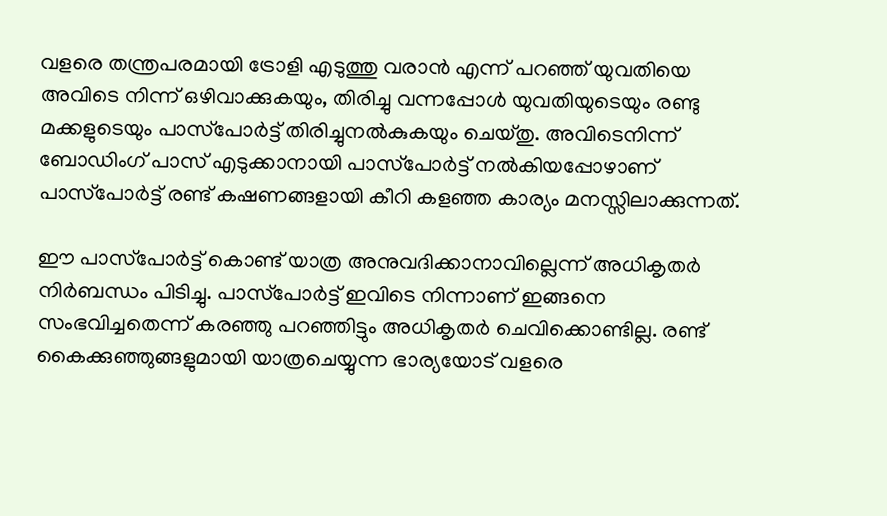വളരെ തന്ത്രപരമായി ട്രോളി എടുത്തു വരാന്‍ എന്ന് പറഞ്ഞ് യുവതിയെ അവിടെ നിന്ന് ഒഴിവാക്കുകയും, തിരിച്ചു വന്നപ്പോള്‍ യുവതിയുടെയും രണ്ടു മക്കളുടെയും പാസ്‌പോര്‍ട്ട് തിരിച്ചുനല്‍കുകയും ചെയ്തു. അവിടെനിന്ന് ബോഡിംഗ് പാസ് എടുക്കാനായി പാസ്‌പോര്‍ട്ട് നല്‍കിയപ്പോഴാണ് പാസ്‌പോര്‍ട്ട് രണ്ട് കഷണങ്ങളായി കീറി കളഞ്ഞ കാര്യം മനസ്സിലാക്കുന്നത്.

ഈ പാസ്‌പോര്‍ട്ട് കൊണ്ട് യാത്ര അനുവദിക്കാനാവില്ലെന്ന് അധികൃതര്‍ നിര്‍ബന്ധം പിടിച്ചു. പാസ്‌പോര്‍ട്ട് ഇവിടെ നിന്നാണ് ഇങ്ങനെ സംഭവിച്ചതെന്ന് കരഞ്ഞു പറഞ്ഞിട്ടും അധികൃതര്‍ ചെവിക്കൊണ്ടില്ല. രണ്ട് കൈക്കുഞ്ഞുങ്ങളുമായി യാത്രചെയ്യുന്ന ഭാര്യയോട് വളരെ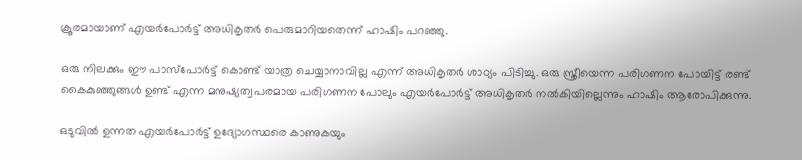ക്രൂരമായാണ് എയര്‍പോര്‍ട്ട് അധികൃതര്‍ പെരുമാറിയതെന്ന് ഹാഷിം പറഞ്ഞു.

ഒരു നിലക്കും ഈ പാസ്‌പോര്‍ട്ട് കൊണ്ട് യാത്ര ചെയ്യാനാവില്ല എന്ന് അധികൃതര്‍ ശാഠ്യം പിടിച്ചു. ഒരു സ്ത്രീയെന്ന പരിഗണന പോയിട്ട് രണ്ട് കൈകുഞ്ഞുങ്ങള്‍ ഉണ്ട് എന്ന മനുഷ്യത്വപരമായ പരിഗണന പോലും എയര്‍പോര്‍ട്ട് അധികൃതര്‍ നല്‍കിയില്ലെന്നും ഹാഷിം ആരോപിക്കുന്നു.

ഒടുവില്‍ ഉന്നത എയര്‍പോര്‍ട്ട് ഉദ്യോഗസ്ഥരെ കാണുകയും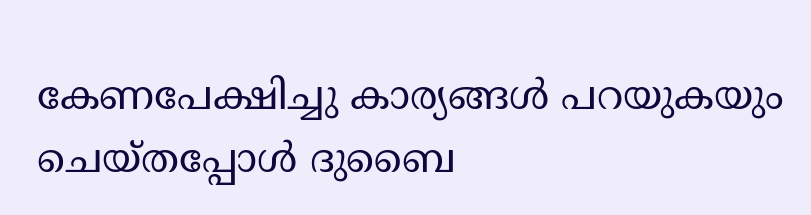കേണപേക്ഷിച്ചു കാര്യങ്ങള്‍ പറയുകയും ചെയ്തപ്പോള്‍ ദുബൈ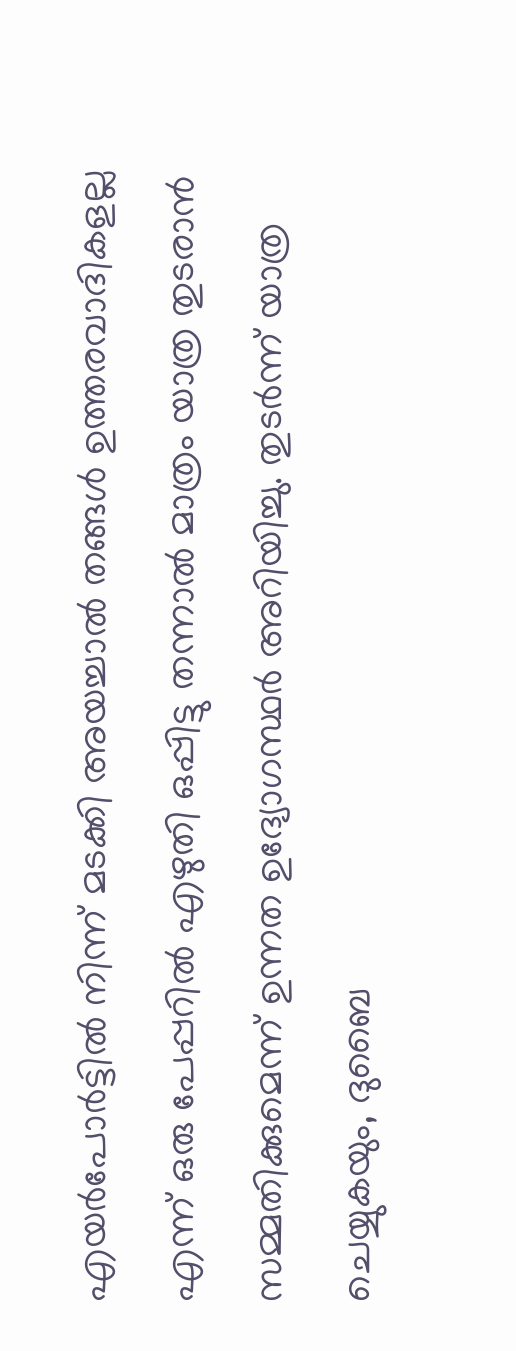എയര്‍പോര്‍ട്ടില്‍ നിന്ന് മടക്കി അയച്ചാല്‍ തങ്ങള്‍ ഉത്തരവാദികളല്ല എന്ന് ഒരു പേപ്പറില്‍ എഴുതി ഒപ്പിട്ടു തന്നാല്‍ മാത്രം യാത്ര തുടരാന്‍ സമ്മതിക്കുമെന്ന് ഉന്നത ഉദ്യോഗസ്ഥര്‍ അറിയിച്ചു. തുടര്‍ന്ന് യാത്ര ചെയ്യുകയും, ദുബൈ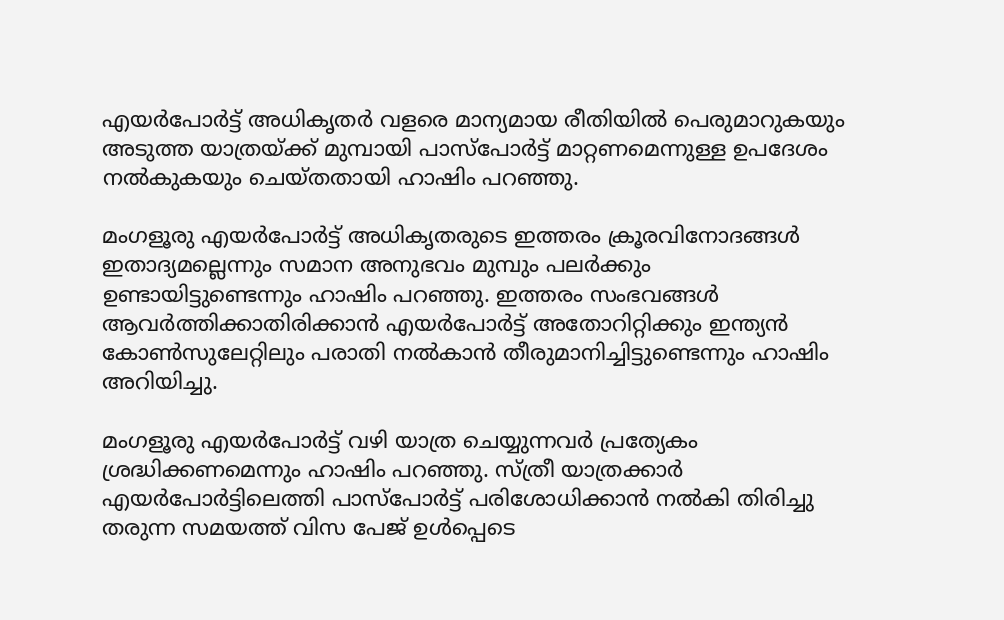എയര്‍പോര്‍ട്ട് അധികൃതര്‍ വളരെ മാന്യമായ രീതിയില്‍ പെരുമാറുകയും അടുത്ത യാത്രയ്ക്ക് മുമ്പായി പാസ്‌പോര്‍ട്ട് മാറ്റണമെന്നുള്ള ഉപദേശം നല്‍കുകയും ചെയ്തതായി ഹാഷിം പറഞ്ഞു.

മംഗളൂരു എയര്‍പോര്‍ട്ട് അധികൃതരുടെ ഇത്തരം ക്രൂരവിനോദങ്ങള്‍ ഇതാദ്യമല്ലെന്നും സമാന അനുഭവം മുമ്പും പലര്‍ക്കും ഉണ്ടായിട്ടുണ്ടെന്നും ഹാഷിം പറഞ്ഞു. ഇത്തരം സംഭവങ്ങള്‍ ആവര്‍ത്തിക്കാതിരിക്കാന്‍ എയര്‍പോര്‍ട്ട് അതോറിറ്റിക്കും ഇന്ത്യന്‍ കോണ്‍സുലേറ്റിലും പരാതി നല്‍കാന്‍ തീരുമാനിച്ചിട്ടുണ്ടെന്നും ഹാഷിം അറിയിച്ചു.

മംഗളൂരു എയര്‍പോര്‍ട്ട് വഴി യാത്ര ചെയ്യുന്നവര്‍ പ്രത്യേകം ശ്രദ്ധിക്കണമെന്നും ഹാഷിം പറഞ്ഞു. സ്ത്രീ യാത്രക്കാര്‍ എയര്‍പോര്‍ട്ടിലെത്തി പാസ്‌പോര്‍ട്ട് പരിശോധിക്കാന്‍ നല്‍കി തിരിച്ചു തരുന്ന സമയത്ത് വിസ പേജ് ഉള്‍പ്പെടെ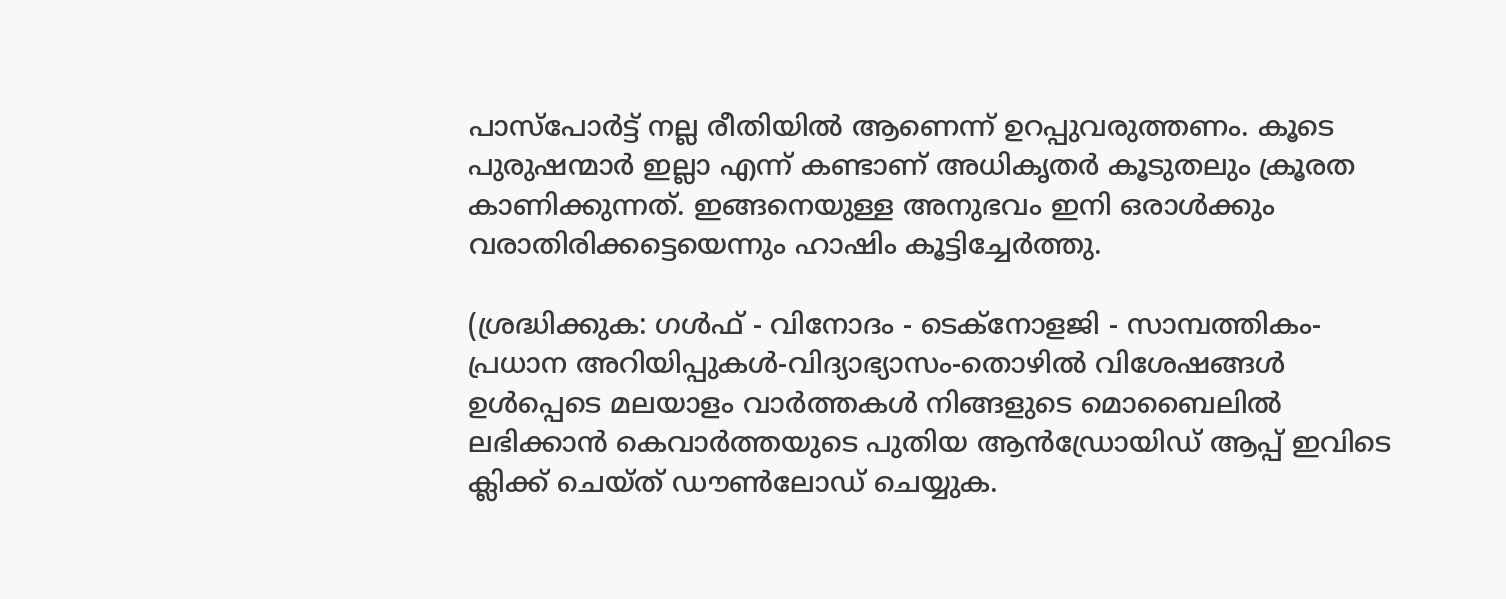പാസ്‌പോര്‍ട്ട് നല്ല രീതിയില്‍ ആണെന്ന് ഉറപ്പുവരുത്തണം. കൂടെ പുരുഷന്മാര്‍ ഇല്ലാ എന്ന് കണ്ടാണ് അധികൃതര്‍ കൂടുതലും ക്രൂരത കാണിക്കുന്നത്. ഇങ്ങനെയുള്ള അനുഭവം ഇനി ഒരാള്‍ക്കും വരാതിരിക്കട്ടെയെന്നും ഹാഷിം കൂട്ടിച്ചേര്‍ത്തു.

(ശ്രദ്ധിക്കുക: ഗൾഫ് - വിനോദം - ടെക്നോളജി - സാമ്പത്തികം- പ്രധാന അറിയിപ്പുകൾ-വിദ്യാഭ്യാസം-തൊഴിൽ വിശേഷങ്ങൾ ഉൾപ്പെടെ മലയാളം വാർത്തകൾ നിങ്ങളുടെ മൊബൈലിൽ ലഭിക്കാൻ കെവാർത്തയുടെ പുതിയ ആൻഡ്രോയിഡ് ആപ്പ് ഇവിടെ ക്ലിക്ക് ചെയ്ത് ഡൗൺലോഡ് ചെയ്യുക.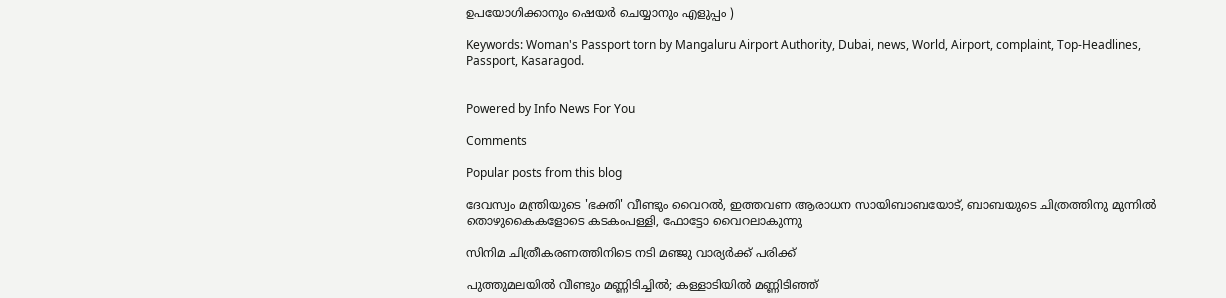ഉപയോഗിക്കാനും ഷെയർ ചെയ്യാനും എളുപ്പം )

Keywords: Woman's Passport torn by Mangaluru Airport Authority, Dubai, news, World, Airport, complaint, Top-Headlines, Passport, Kasaragod.


Powered by Info News For You

Comments

Popular posts from this blog

ദേവസ്വം മന്ത്രിയുടെ 'ഭക്തി' വീണ്ടും വൈറല്‍, ഇത്തവണ ആരാധന സായിബാബയോട്, ബാബയുടെ ചിത്രത്തിനു മുന്നില്‍ തൊഴുകൈകളോടെ കടകംപള്ളി, ഫോട്ടോ വൈറലാകുന്നു

സിനിമ ചിത്രീകരണത്തിനിടെ നടി മഞ്ജു വാര്യര്‍ക്ക് പരിക്ക്

പുത്തുമലയില്‍ വീണ്ടും മണ്ണിടിച്ചില്‍; കള്ളാടിയില്‍ മണ്ണിടിഞ്ഞ്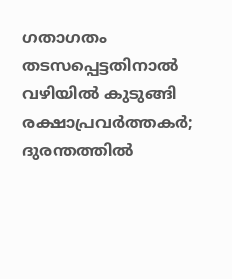ഗതാഗതം തടസപ്പെട്ടതിനാല്‍ വഴിയില്‍ കുടുങ്ങി രക്ഷാപ്രവര്‍ത്തകര്‍; ദുരന്തത്തില്‍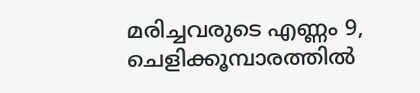മരിച്ചവരുടെ എണ്ണം 9, ചെളിക്കൂമ്പാരത്തില്‍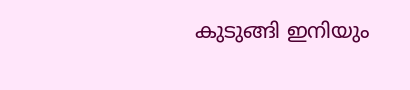കുടുങ്ങി ഇനിയും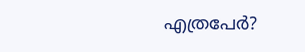എത്രപേര്‍?